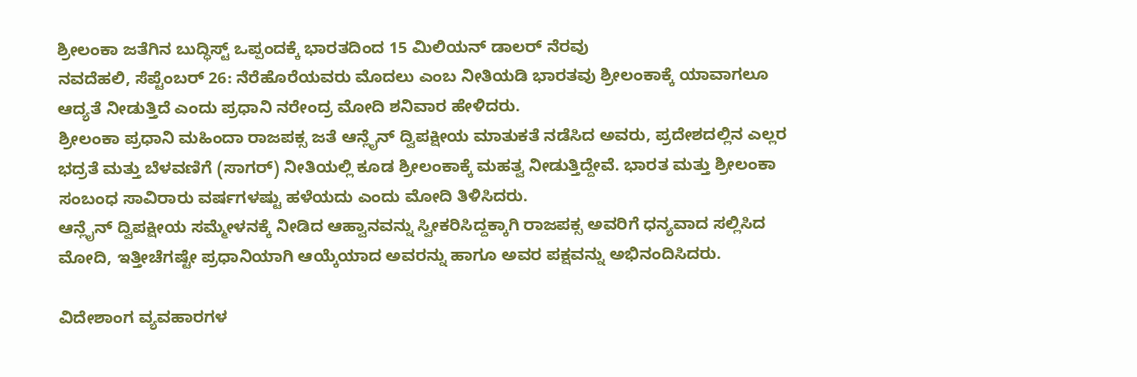ಶ್ರೀಲಂಕಾ ಜತೆಗಿನ ಬುದ್ಧಿಸ್ಟ್ ಒಪ್ಪಂದಕ್ಕೆ ಭಾರತದಿಂದ 15 ಮಿಲಿಯನ್ ಡಾಲರ್ ನೆರವು
ನವದೆಹಲಿ, ಸೆಪ್ಟೆಂಬರ್ 26: ನೆರೆಹೊರೆಯವರು ಮೊದಲು ಎಂಬ ನೀತಿಯಡಿ ಭಾರತವು ಶ್ರೀಲಂಕಾಕ್ಕೆ ಯಾವಾಗಲೂ ಆದ್ಯತೆ ನೀಡುತ್ತಿದೆ ಎಂದು ಪ್ರಧಾನಿ ನರೇಂದ್ರ ಮೋದಿ ಶನಿವಾರ ಹೇಳಿದರು.
ಶ್ರೀಲಂಕಾ ಪ್ರಧಾನಿ ಮಹಿಂದಾ ರಾಜಪಕ್ಸ ಜತೆ ಆನ್ಲೈನ್ ದ್ವಿಪಕ್ಷೀಯ ಮಾತುಕತೆ ನಡೆಸಿದ ಅವರು, ಪ್ರದೇಶದಲ್ಲಿನ ಎಲ್ಲರ ಭದ್ರತೆ ಮತ್ತು ಬೆಳವಣಿಗೆ (ಸಾಗರ್) ನೀತಿಯಲ್ಲಿ ಕೂಡ ಶ್ರೀಲಂಕಾಕ್ಕೆ ಮಹತ್ವ ನೀಡುತ್ತಿದ್ದೇವೆ. ಭಾರತ ಮತ್ತು ಶ್ರೀಲಂಕಾ ಸಂಬಂಧ ಸಾವಿರಾರು ವರ್ಷಗಳಷ್ಟು ಹಳೆಯದು ಎಂದು ಮೋದಿ ತಿಳಿಸಿದರು.
ಆನ್ಲೈನ್ ದ್ವಿಪಕ್ಷೀಯ ಸಮ್ಮೇಳನಕ್ಕೆ ನೀಡಿದ ಆಹ್ವಾನವನ್ನು ಸ್ವೀಕರಿಸಿದ್ದಕ್ಕಾಗಿ ರಾಜಪಕ್ಸ ಅವರಿಗೆ ಧನ್ಯವಾದ ಸಲ್ಲಿಸಿದ ಮೋದಿ, ಇತ್ತೀಚೆಗಷ್ಟೇ ಪ್ರಧಾನಿಯಾಗಿ ಆಯ್ಕೆಯಾದ ಅವರನ್ನು ಹಾಗೂ ಅವರ ಪಕ್ಷವನ್ನು ಅಭಿನಂದಿಸಿದರು.

ವಿದೇಶಾಂಗ ವ್ಯವಹಾರಗಳ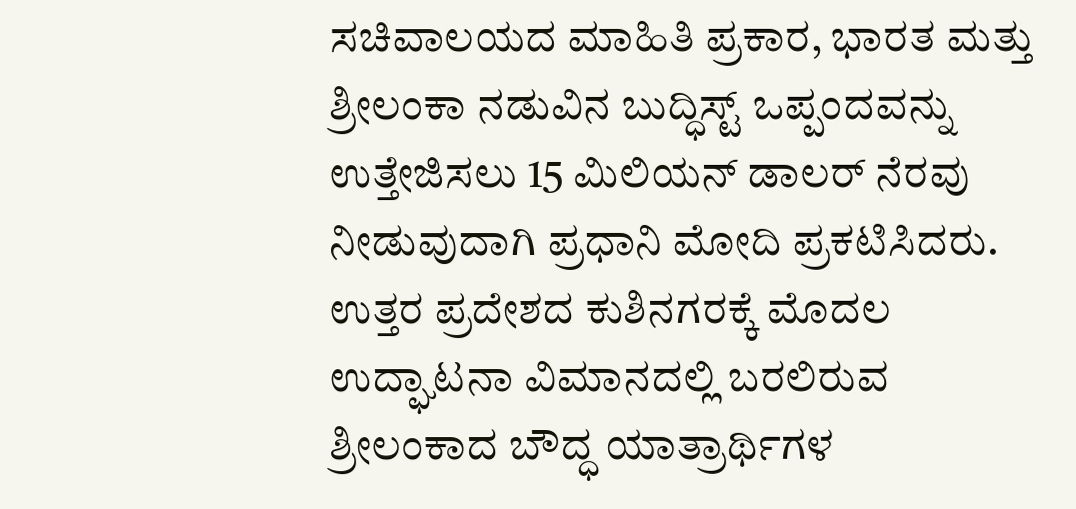ಸಚಿವಾಲಯದ ಮಾಹಿತಿ ಪ್ರಕಾರ, ಭಾರತ ಮತ್ತು ಶ್ರೀಲಂಕಾ ನಡುವಿನ ಬುದ್ಧಿಸ್ಟ್ ಒಪ್ಪಂದವನ್ನು ಉತ್ತೇಜಿಸಲು 15 ಮಿಲಿಯನ್ ಡಾಲರ್ ನೆರವು ನೀಡುವುದಾಗಿ ಪ್ರಧಾನಿ ಮೋದಿ ಪ್ರಕಟಿಸಿದರು. ಉತ್ತರ ಪ್ರದೇಶದ ಕುಶಿನಗರಕ್ಕೆ ಮೊದಲ ಉದ್ಘಾಟನಾ ವಿಮಾನದಲ್ಲಿ ಬರಲಿರುವ ಶ್ರೀಲಂಕಾದ ಬೌದ್ಧ ಯಾತ್ರಾರ್ಥಿಗಳ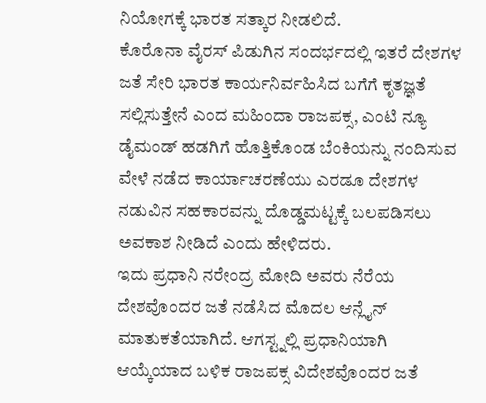ನಿಯೋಗಕ್ಕೆ ಭಾರತ ಸತ್ಕಾರ ನೀಡಲಿದೆ.
ಕೊರೊನಾ ವೈರಸ್ ಪಿಡುಗಿನ ಸಂದರ್ಭದಲ್ಲಿ ಇತರೆ ದೇಶಗಳ ಜತೆ ಸೇರಿ ಭಾರತ ಕಾರ್ಯನಿರ್ವಹಿಸಿದ ಬಗೆಗೆ ಕೃತಜ್ಞತೆ ಸಲ್ಲಿಸುತ್ತೇನೆ ಎಂದ ಮಹಿಂದಾ ರಾಜಪಕ್ಸ, ಎಂಟಿ ನ್ಯೂ ಡೈಮಂಡ್ ಹಡಗಿಗೆ ಹೊತ್ತಿಕೊಂಡ ಬೆಂಕಿಯನ್ನು ನಂದಿಸುವ ವೇಳೆ ನಡೆದ ಕಾರ್ಯಾಚರಣೆಯು ಎರಡೂ ದೇಶಗಳ ನಡುವಿನ ಸಹಕಾರವನ್ನು ದೊಡ್ಡಮಟ್ಟಕ್ಕೆ ಬಲಪಡಿಸಲು ಅವಕಾಶ ನೀಡಿದೆ ಎಂದು ಹೇಳಿದರು.
ಇದು ಪ್ರಧಾನಿ ನರೇಂದ್ರ ಮೋದಿ ಅವರು ನೆರೆಯ ದೇಶವೊಂದರ ಜತೆ ನಡೆಸಿದ ಮೊದಲ ಆನ್ಲೈನ್ ಮಾತುಕತೆಯಾಗಿದೆ. ಆಗಸ್ಟ್ನಲ್ಲಿ ಪ್ರಧಾನಿಯಾಗಿ ಆಯ್ಕೆಯಾದ ಬಳಿಕ ರಾಜಪಕ್ಸ ವಿದೇಶವೊಂದರ ಜತೆ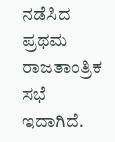ನಡೆಸಿದ ಪ್ರಥಮ ರಾಜತಾಂತ್ರಿಕ ಸಭೆ ಇದಾಗಿದೆ.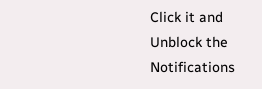Click it and Unblock the Notifications